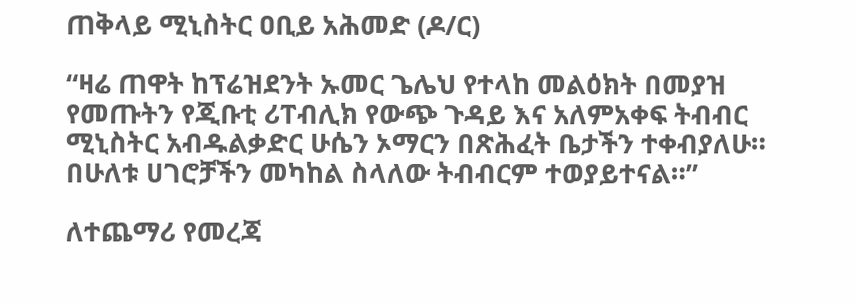ጠቅላይ ሚኒስትር ዐቢይ አሕመድ (ዶ/ር)

“ዛሬ ጠዋት ከፕሬዝደንት ኡመር ጌሌህ የተላከ መልዕክት በመያዝ የመጡትን የጂቡቲ ሪፐብሊክ የውጭ ጉዳይ እና አለምአቀፍ ትብብር ሚኒስትር አብዱልቃድር ሁሴን ኦማርን በጽሕፈት ቤታችን ተቀብያለሁ። በሁለቱ ሀገሮቻችን መካከል ስላለው ትብብርም ተወያይተናል።”

ለተጨማሪ የመረጃ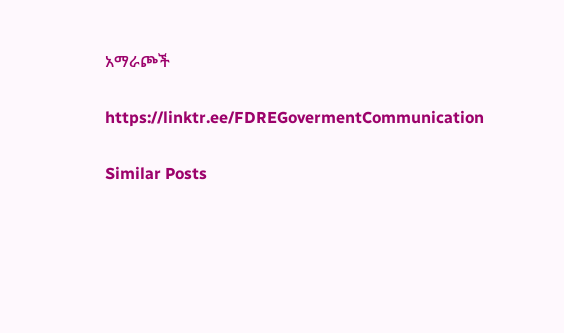አማራጮች

https://linktr.ee/FDREGovermentCommunication

Similar Posts